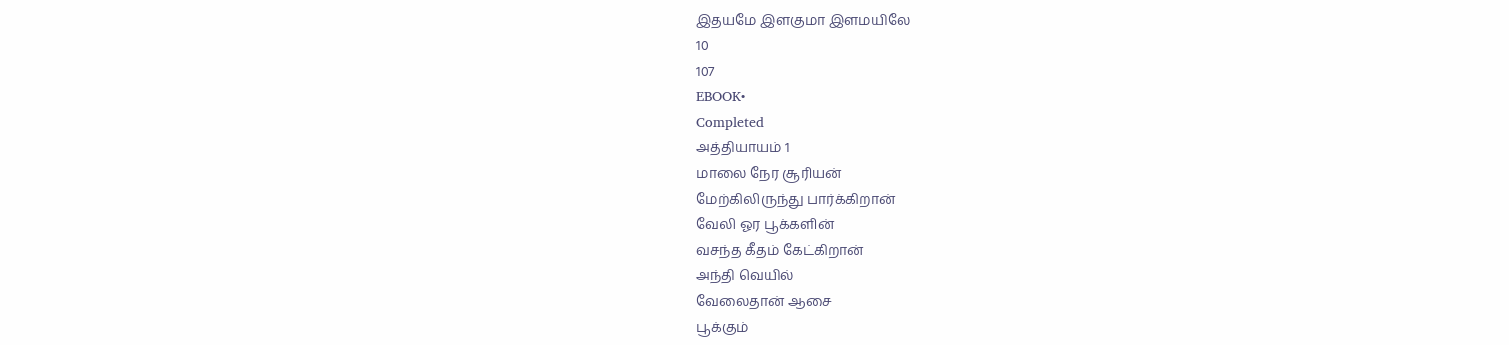இதயமே இளகுமா இளமயிலே
10
107
EBOOK•
Completed
அத்தியாயம் 1
மாலை நேர சூரியன்
மேற்கிலிருந்து பார்க்கிறான்
வேலி ஓர பூக்களின்
வசந்த கீதம் கேட்கிறான்
அந்தி வெயில்
வேலைதான் ஆசை
பூக்கும்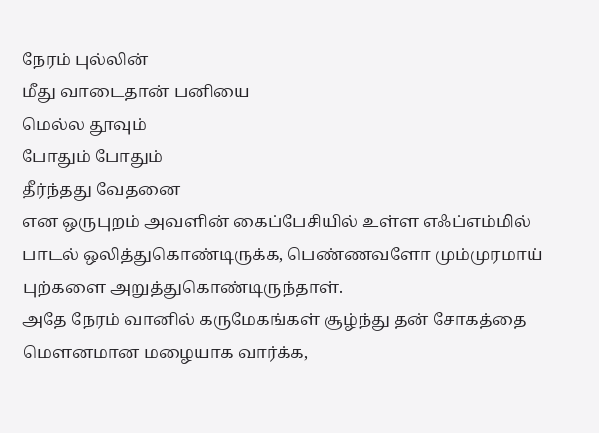நேரம் புல்லின்
மீது வாடைதான் பனியை
மெல்ல தூவும்
போதும் போதும்
தீர்ந்தது வேதனை
என ஒருபுறம் அவளின் கைப்பேசியில் உள்ள எஃப்எம்மில் பாடல் ஒலித்துகொண்டிருக்க, பெண்ணவளோ மும்முரமாய் புற்களை அறுத்துகொண்டிருந்தாள்.
அதே நேரம் வானில் கருமேகங்கள் சூழ்ந்து தன் சோகத்தை மௌனமான மழையாக வார்க்க,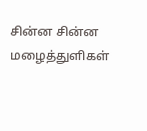சின்ன சின்ன மழைத்துளிகள்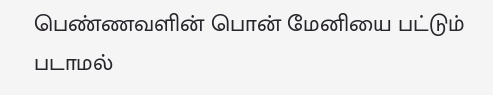பெண்ணவளின் பொன் மேனியை பட்டும் படாமல்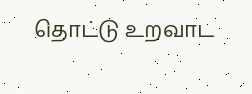தொட்டு உறவாட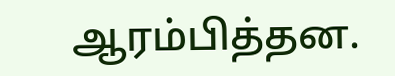ஆரம்பித்தன.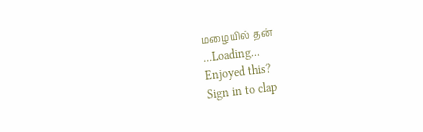மழையில் தன்
...Loading...
Enjoyed this?
Sign in to clap